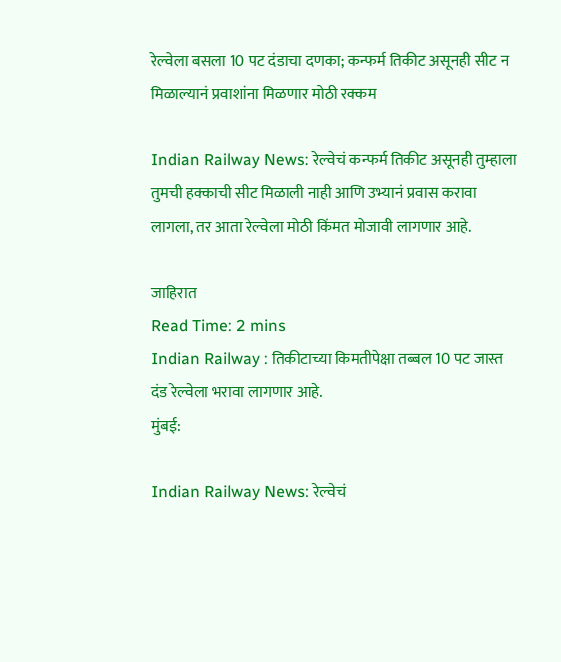रेल्वेला बसला 10 पट दंडाचा दणका; कन्फर्म तिकीट असूनही सीट न मिळाल्यानं प्रवाशांना मिळणार मोठी रक्कम

Indian Railway News: रेल्वेचं कन्फर्म तिकीट असूनही तुम्हाला तुमची हक्काची सीट मिळाली नाही आणि उभ्यानं प्रवास करावा लागला, तर आता रेल्वेला मोठी किंमत मोजावी लागणार आहे.

जाहिरात
Read Time: 2 mins
Indian Railway : तिकीटाच्या किमतीपेक्षा तब्बल 10 पट जास्त दंड रेल्वेला भरावा लागणार आहे.
मुंबई:

Indian Railway News: रेल्वेचं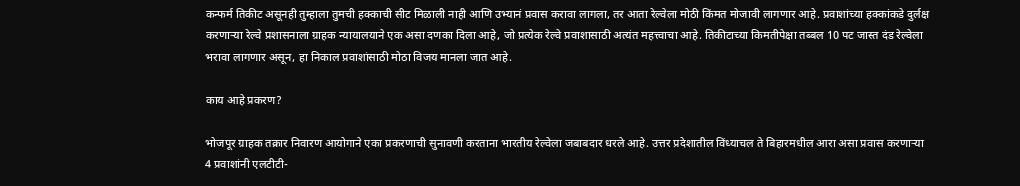कन्फर्म तिकीट असूनही तुम्हाला तुमची हक्काची सीट मिळाली नाही आणि उभ्यानं प्रवास करावा लागला, तर आता रेल्वेला मोठी किंमत मोजावी लागणार आहे. प्रवाशांच्या हक्कांकडे दुर्लक्ष करणाऱ्या रेल्वे प्रशासनाला ग्राहक न्यायालयाने एक असा दणका दिला आहे, जो प्रत्येक रेल्वे प्रवाशासाठी अत्यंत महत्त्वाचा आहे. तिकीटाच्या किमतीपेक्षा तब्बल 10 पट जास्त दंड रेल्वेला भरावा लागणार असून, हा निकाल प्रवाशांसाठी मोठा विजय मानला जात आहे.

काय आहे प्रकरण?

भोजपूर ग्राहक तक्रार निवारण आयोगाने एका प्रकरणाची सुनावणी करताना भारतीय रेल्वेला जबाबदार धरले आहे. उत्तर प्रदेशातील विंध्याचल ते बिहारमधील आरा असा प्रवास करणाऱ्या 4 प्रवाशांनी एलटीटी-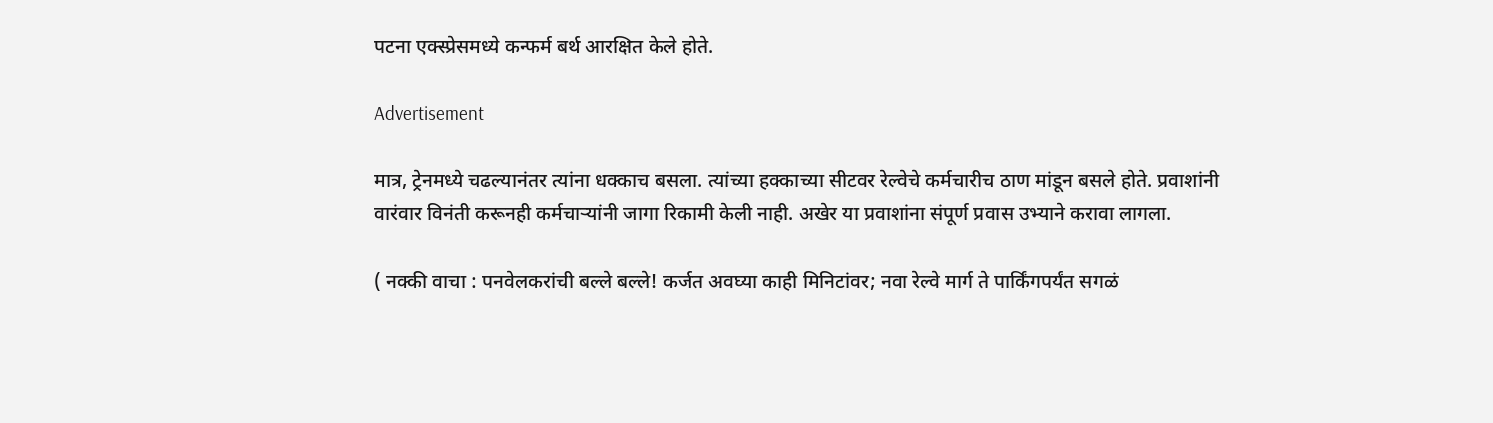पटना एक्स्प्रेसमध्ये कन्फर्म बर्थ आरक्षित केले होते.

Advertisement

मात्र, ट्रेनमध्ये चढल्यानंतर त्यांना धक्काच बसला. त्यांच्या हक्काच्या सीटवर रेल्वेचे कर्मचारीच ठाण मांडून बसले होते. प्रवाशांनी वारंवार विनंती करूनही कर्मचाऱ्यांनी जागा रिकामी केली नाही. अखेर या प्रवाशांना संपूर्ण प्रवास उभ्याने करावा लागला.

( नक्की वाचा : पनवेलकरांची बल्ले बल्ले! कर्जत अवघ्या काही मिनिटांवर; नवा रेल्वे मार्ग ते पार्किंगपर्यंत सगळं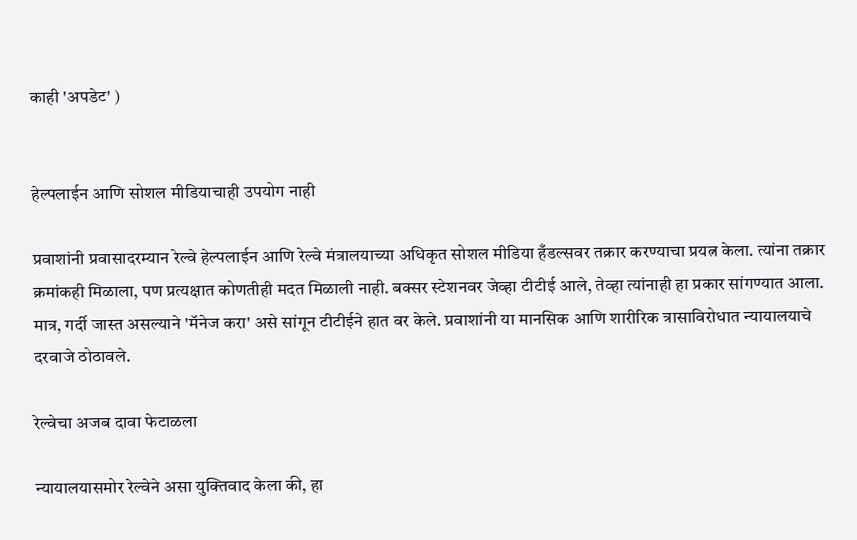काही 'अपडेट' )


हेल्पलाईन आणि सोशल मीडियाचाही उपयोग नाही

प्रवाशांनी प्रवासादरम्यान रेल्वे हेल्पलाईन आणि रेल्वे मंत्रालयाच्या अधिकृत सोशल मीडिया हँडल्सवर तक्रार करण्याचा प्रयत्न केला. त्यांना तक्रार क्रमांकही मिळाला, पण प्रत्यक्षात कोणतीही मदत मिळाली नाही. बक्सर स्टेशनवर जेव्हा टीटीई आले, तेव्हा त्यांनाही हा प्रकार सांगण्यात आला. मात्र, गर्दी जास्त असल्याने 'मॅनेज करा' असे सांगून टीटीईने हात वर केले. प्रवाशांनी या मानसिक आणि शारीरिक त्रासाविरोधात न्यायालयाचे दरवाजे ठोठावले.

रेल्वेचा अजब दावा फेटाळला

न्यायालयासमोर रेल्वेने असा युक्तिवाद केला की, हा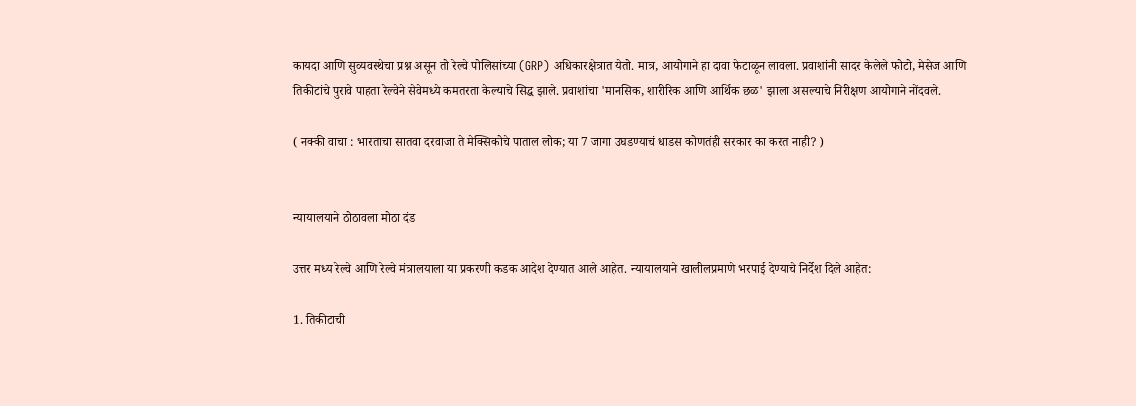कायदा आणि सुव्यवस्थेचा प्रश्न असून तो रेल्वे पोलिसांच्या (GRP) अधिकारक्षेत्रात येतो. मात्र, आयोगाने हा दावा फेटाळून लावला. प्रवाशांनी सादर केलेले फोटो, मेसेज आणि तिकीटांचे पुरावे पाहता रेल्वेने सेवेमध्ये कमतरता केल्याचे सिद्ध झाले. प्रवाशांचा 'मानसिक, शारीरिक आणि आर्थिक छळ' झाला असल्याचे निरीक्षण आयोगाने नोंदवले.

( नक्की वाचा : भारताचा सातवा दरवाजा ते मेक्सिकोचे पाताल लोक; या 7 जागा उघडण्याचं धाडस कोणतंही सरकार का करत नाही? )


न्यायालयाने ठोठावला मोठा दंड

उत्तर मध्य रेल्वे आणि रेल्वे मंत्रालयाला या प्रकरणी कडक आदेश देण्यात आले आहेत. न्यायालयाने खालीलप्रमाणे भरपाई देण्याचे निर्देश दिले आहेत:

1. तिकीटाची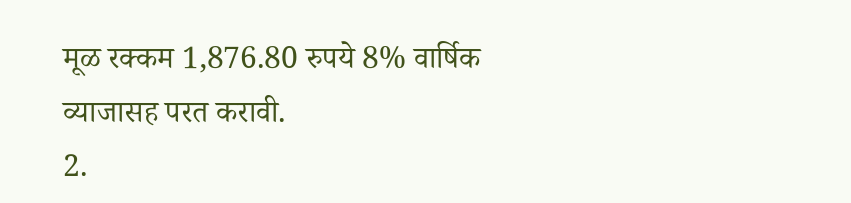मूळ रक्कम 1,876.80 रुपये 8% वार्षिक व्याजासह परत करावी.
2.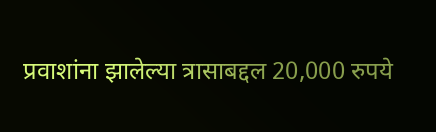प्रवाशांना झालेल्या त्रासाबद्दल 20,000 रुपये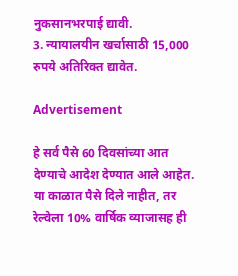नुकसानभरपाई द्यावी.
3. न्यायालयीन खर्चासाठी 15,000 रुपये अतिरिक्त द्यावेत.

Advertisement

हे सर्व पैसे 60 दिवसांच्या आत देण्याचे आदेश देण्यात आले आहेत. या काळात पैसे दिले नाहीत, तर रेल्वेला 10% वार्षिक व्याजासह ही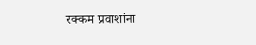रक्कम प्रवाशांना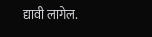द्यावी लागेल.